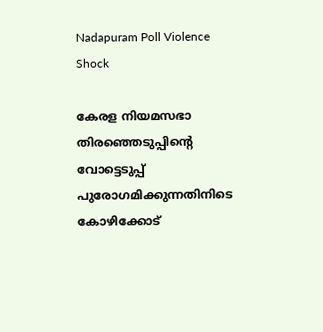Nadapuram Poll Violence Shock

കേരള നിയമസഭാ തിരഞ്ഞെടുപ്പിന്റെ വോട്ടെടുപ്പ് പുരോഗമിക്കുന്നതിനിടെ കോഴിക്കോട്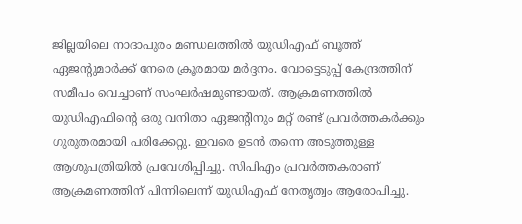ജില്ലയിലെ നാദാപുരം മണ്ഡലത്തിൽ യുഡിഎഫ് ബൂത്ത് ഏജന്റുമാർക്ക് നേരെ ക്രൂരമായ മർദ്ദനം. വോട്ടെടുപ്പ് കേന്ദ്രത്തിന് സമീപം വെച്ചാണ് സംഘർഷമുണ്ടായത്. ആക്രമണത്തിൽ യുഡിഎഫിന്റെ ഒരു വനിതാ ഏജന്റിനും മറ്റ് രണ്ട് പ്രവർത്തകർക്കും ഗുരുതരമായി പരിക്കേറ്റു. ഇവരെ ഉടൻ തന്നെ അടുത്തുള്ള ആശുപത്രിയിൽ പ്രവേശിപ്പിച്ചു. സിപിഎം പ്രവർത്തകരാണ് ആക്രമണത്തിന് പിന്നിലെന്ന് യുഡിഎഫ് നേതൃത്വം ആരോപിച്ചു.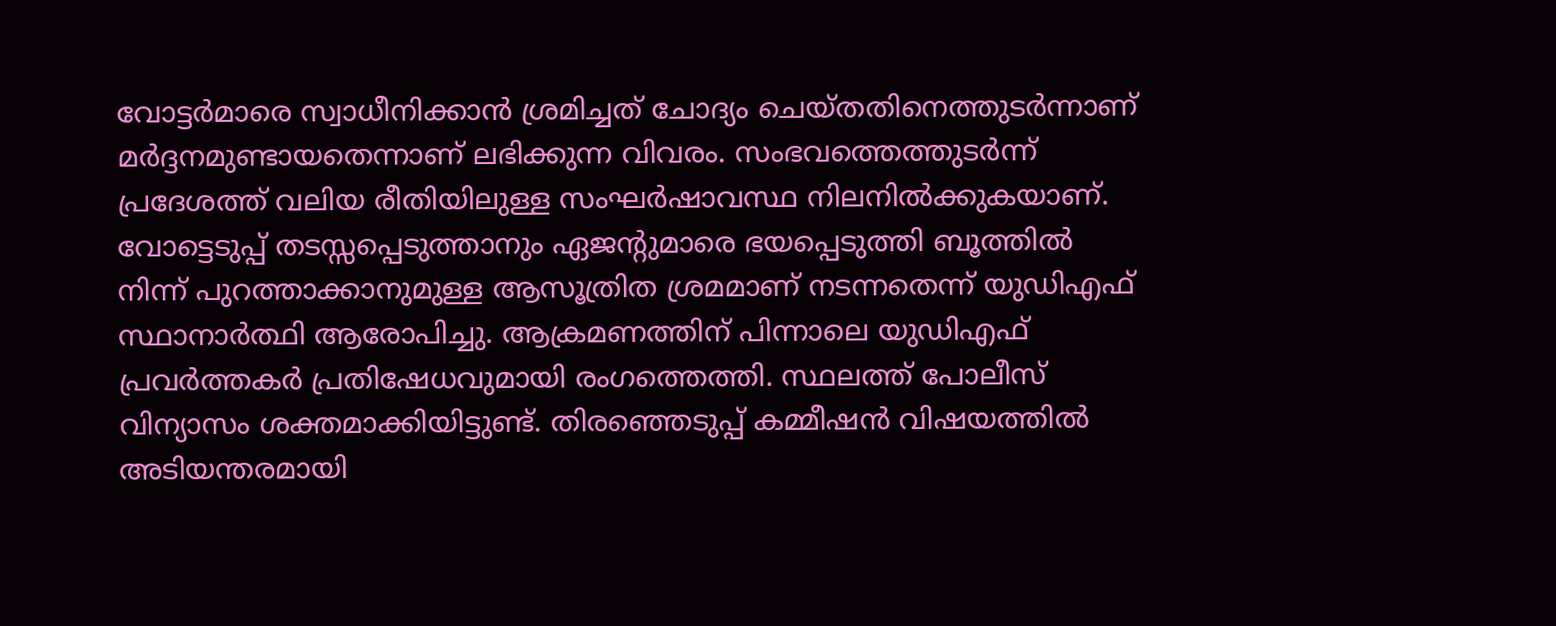വോട്ടർമാരെ സ്വാധീനിക്കാൻ ശ്രമിച്ചത് ചോദ്യം ചെയ്തതിനെത്തുടർന്നാണ് മർദ്ദനമുണ്ടായതെന്നാണ് ലഭിക്കുന്ന വിവരം. സംഭവത്തെത്തുടർന്ന് പ്രദേശത്ത് വലിയ രീതിയിലുള്ള സംഘർഷാവസ്ഥ നിലനിൽക്കുകയാണ്. വോട്ടെടുപ്പ് തടസ്സപ്പെടുത്താനും ഏജന്റുമാരെ ഭയപ്പെടുത്തി ബൂത്തിൽ നിന്ന് പുറത്താക്കാനുമുള്ള ആസൂത്രിത ശ്രമമാണ് നടന്നതെന്ന് യുഡിഎഫ് സ്ഥാനാർത്ഥി ആരോപിച്ചു. ആക്രമണത്തിന് പിന്നാലെ യുഡിഎഫ് പ്രവർത്തകർ പ്രതിഷേധവുമായി രംഗത്തെത്തി. സ്ഥലത്ത് പോലീസ് വിന്യാസം ശക്തമാക്കിയിട്ടുണ്ട്. തിരഞ്ഞെടുപ്പ് കമ്മീഷൻ വിഷയത്തിൽ അടിയന്തരമായി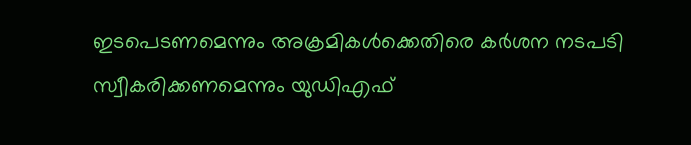ഇടപെടണമെന്നും അക്രമികൾക്കെതിരെ കർശന നടപടി സ്വീകരിക്കണമെന്നും യുഡിഎഫ്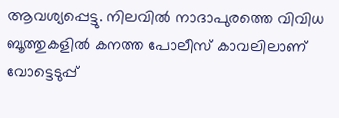ആവശ്യപ്പെട്ടു. നിലവിൽ നാദാപുരത്തെ വിവിധ ബൂത്തുകളിൽ കനത്ത പോലീസ് കാവലിലാണ് വോട്ടെടുപ്പ്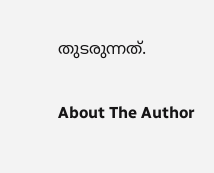തുടരുന്നത്.

About The Author